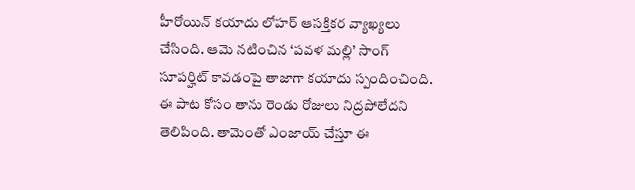హీరోయిన్ కయాదు లోహర్ ఆసక్తికర వ్యాఖ్యలు చేసింది. ఆమె నటించిన ‘పవళ మల్లి’ సాంగ్ సూపర్హిట్ కావడంపై తాజాగా కయాదు స్పందించింది. ఈ పాట కోసం తాను రెండు రోజులు నిద్రపోలేదని తెలిపింది. తామెంతో ఎంజాయ్ చేస్తూ ఈ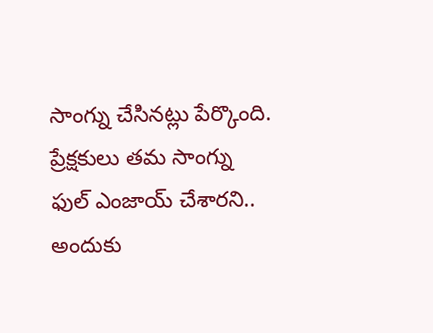సాంగ్ను చేసినట్లు పేర్కొంది. ప్రేక్షకులు తమ సాంగ్ను ఫుల్ ఎంజాయ్ చేశారని.. అందుకు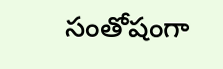సంతోషంగా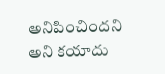అనిపించిందని అని కయాదు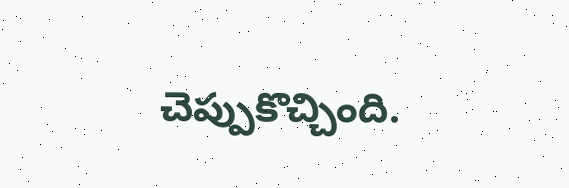చెప్పుకొచ్చింది.